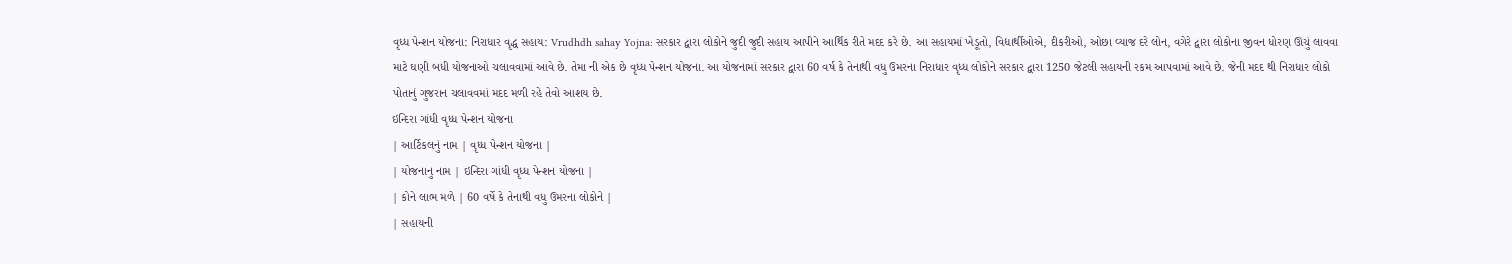વૃધ્ધ પેન્શન યોજના: નિરાધાર વૃદ્ધ સહાય: Vrudhdh sahay Yojna: સરકાર દ્વારા લોકોને જુદી જુદી સહાય આપીને આર્થિક રીતે મદદ કરે છે. આ સહાયમાં ખેડૂતો, વિદ્યાર્થીઓએ, દીકરીઓ, ઓછા વ્યાજ દરે લોન, વગેરે દ્વારા લોકોના જીવન ધોરણ ઊંચું લાવવા માટે ઘણી બધી યોજનાઓ ચલાવવામાં આવે છે. તેમા ની એક છે વૃધ્ધ પેન્શન યોજના. આ યોજનામાં સરકાર દ્વારા 60 વર્ષ કે તેનાથી વધુ ઉમરના નિરાધાર વૃધ્ધ લોકોને સરકાર દ્વારા 1250 જેટલી સહાયની રકમ આપવામાં આવે છે. જેની મદદ થી નિરાધાર લોકો પોતાનું ગુજરાન ચલાવવમાં મદદ મળી રહે તેવો આશય છે.
ઇન્દિરા ગાંધી વૃધ્ધ પેન્શન યોજના
| આર્ટિકલનું નામ | વૃધ્ધ પેન્શન યોજના |
| યોજનાનુ નામ | ઇન્દિરા ગાંધી વૃધ્ધ પેન્શન યોજના |
| કોને લાભ મળે | 60 વર્ષે કે તેનાથી વધુ ઉમરના લોકોને |
| સહાયની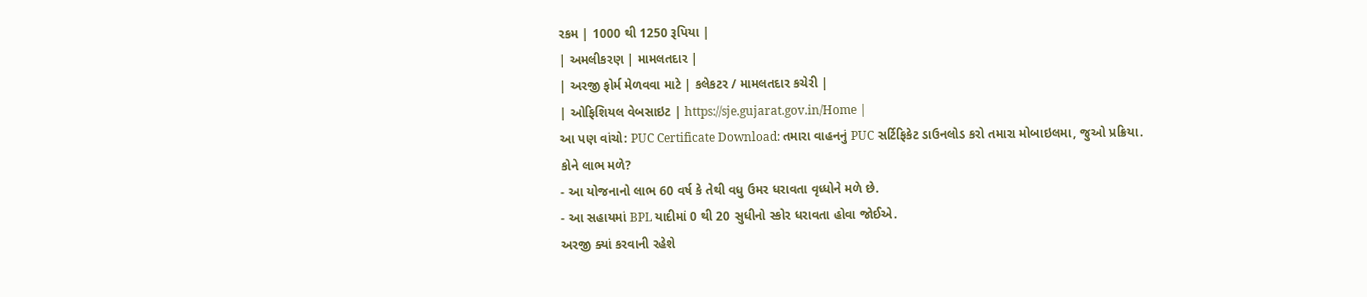રકમ | 1000 થી 1250 રૂપિયા |
| અમલીકરણ | મામલતદાર |
| અરજી ફોર્મ મેળવવા માટે | કલેકટર / મામલતદાર કચેરી |
| ઓફિશિયલ વેબસાઇટ | https://sje.gujarat.gov.in/Home |
આ પણ વાંચો: PUC Certificate Download: તમારા વાહનનું PUC સર્ટિફિકેટ ડાઉનલોડ કરો તમારા મોબાઇલમા, જુઓ પ્રક્રિયા.
કોને લાભ મળે?
- આ યોજનાનો લાભ 60 વર્ષ કે તેથી વધુ ઉમર ધરાવતા વૃધ્ધોને મળે છે.
- આ સહાયમાં BPL યાદીમાં 0 થી 20 સુધીનો સ્કોર ધરાવતા હોવા જોઈએ.
અરજી ક્યાં કરવાની રહેશે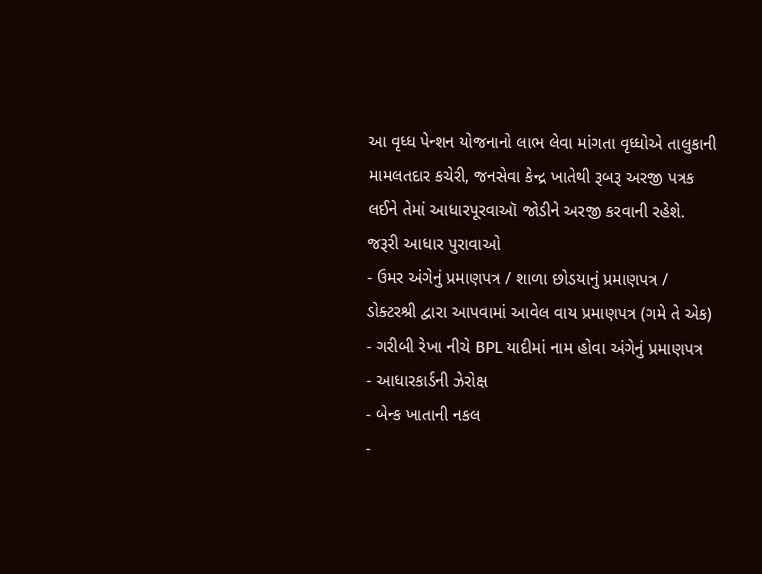આ વૃધ્ધ પેન્શન યોજનાનો લાભ લેવા માંગતા વૃધ્ધોએ તાલુકાની મામલતદાર કચેરી, જનસેવા કેન્દ્ર ખાતેથી રૂબરૂ અરજી પત્રક લઈને તેમાં આધારપૂરવાઑ જોડીને અરજી કરવાની રહેશે.
જરૂરી આધાર પુરાવાઓ
- ઉમર અંગેનું પ્રમાણપત્ર / શાળા છોડયાનું પ્રમાણપત્ર / ડોક્ટરશ્રી દ્વારા આપવામાં આવેલ વાય પ્રમાણપત્ર (ગમે તે એક)
- ગરીબી રેખા નીચે BPL યાદીમાં નામ હોવા અંગેનું પ્રમાણપત્ર
- આધારકાર્ડની ઝેરોક્ષ
- બેન્ક ખાતાની નકલ
-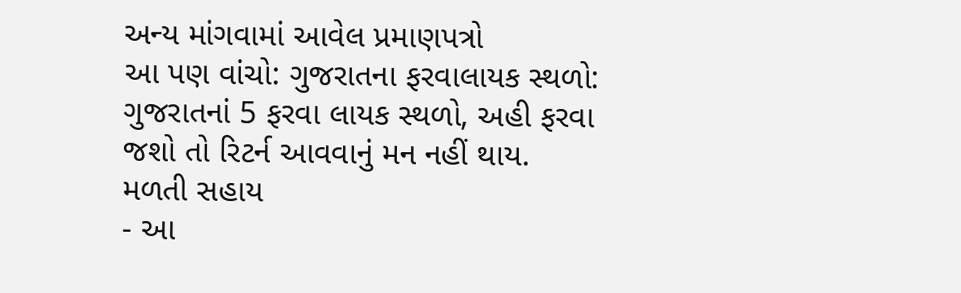અન્ય માંગવામાં આવેલ પ્રમાણપત્રો
આ પણ વાંચો: ગુજરાતના ફરવાલાયક સ્થળો: ગુજરાતનાં 5 ફરવા લાયક સ્થળો, અહી ફરવા જશો તો રિટર્ન આવવાનું મન નહીં થાય.
મળતી સહાય
- આ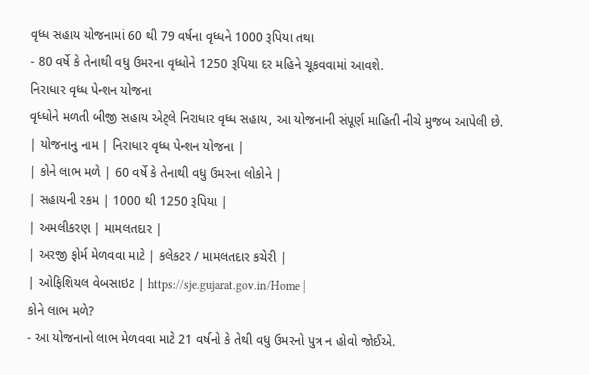વૃધ્ધ સહાય યોજનામાં 60 થી 79 વર્ષના વૃધ્ધને 1000 રૂપિયા તથા
- 80 વર્ષે કે તેનાથી વધુ ઉમરના વૃધ્ધોને 1250 રૂપિયા દર મહિને ચૂકવવામાં આવશે.
નિરાધાર વૃધ્ધ પેન્શન યોજના
વૃધ્ધોને મળતી બીજી સહાય એટ્લે નિરાધાર વૃધ્ધ સહાય, આ યોજનાની સંપૂર્ણ માહિતી નીચે મુજબ આપેલી છે.
| યોજનાનુ નામ | નિરાધાર વૃધ્ધ પેન્શન યોજના |
| કોને લાભ મળે | 60 વર્ષે કે તેનાથી વધુ ઉમરના લોકોને |
| સહાયની રકમ | 1000 થી 1250 રૂપિયા |
| અમલીકરણ | મામલતદાર |
| અરજી ફોર્મ મેળવવા માટે | કલેકટર / મામલતદાર કચેરી |
| ઓફિશિયલ વેબસાઇટ | https://sje.gujarat.gov.in/Home |
કોને લાભ મળે?
- આ યોજનાનો લાભ મેળવવા માટે 21 વર્ષનો કે તેથી વધુ ઉમરનો પુત્ર ન હોવો જોઈએ.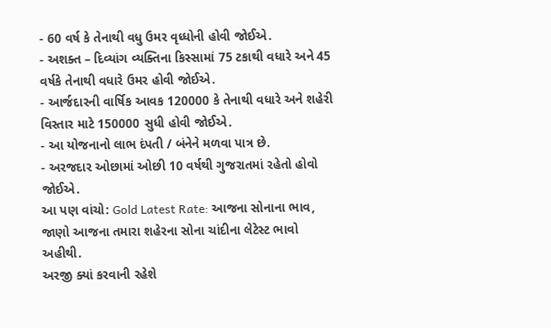- 60 વર્ષ કે તેનાથી વધુ ઉમર વૃધ્ધોની હોવી જોઈએ.
- અશક્ત – દિવ્યાંગ વ્યક્તિના કિસ્સામાં 75 ટકાથી વધારે અને 45 વર્ષકે તેનાથી વધારે ઉમર હોવી જોઈએ.
- આર્જદારની વાર્ષિક આવક 120000 કે તેનાથી વધારે અને શહેરી વિસ્તાર માટે 150000 સુધી હોવી જોઈએ.
- આ યોજનાનો લાભ દંપતી / બંનેને મળવા પાત્ર છે.
- અરજદાર ઓછામાં ઓછી 10 વર્ષથી ગુજરાતમાં રહેતો હોવો જોઈએ.
આ પણ વાંચો: Gold Latest Rate: આજના સોનાના ભાવ, જાણો આજના તમારા શહેરના સોના ચાંદીના લેટેસ્ટ ભાવો અહીથી.
અરજી ક્યાં કરવાની રહેશે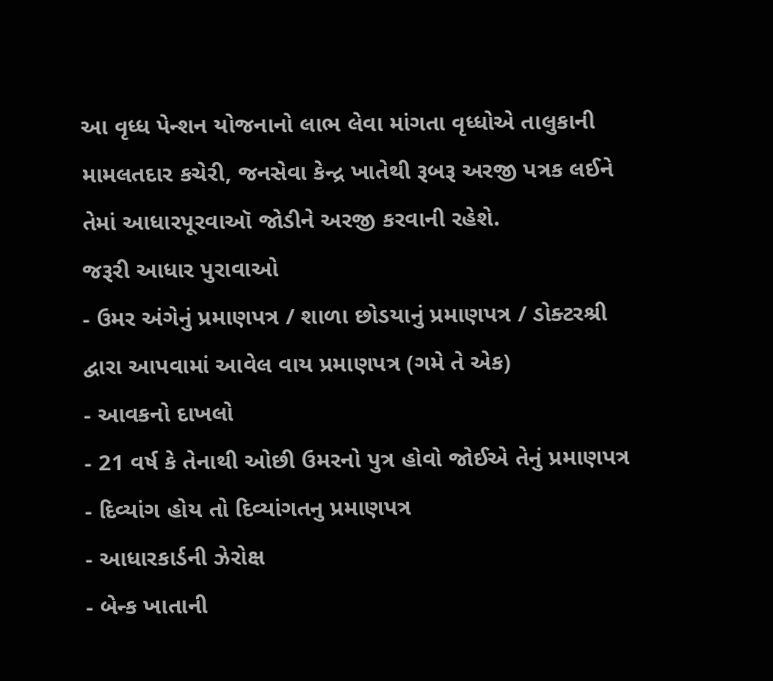આ વૃધ્ધ પેન્શન યોજનાનો લાભ લેવા માંગતા વૃધ્ધોએ તાલુકાની મામલતદાર કચેરી, જનસેવા કેન્દ્ર ખાતેથી રૂબરૂ અરજી પત્રક લઈને તેમાં આધારપૂરવાઑ જોડીને અરજી કરવાની રહેશે.
જરૂરી આધાર પુરાવાઓ
- ઉમર અંગેનું પ્રમાણપત્ર / શાળા છોડયાનું પ્રમાણપત્ર / ડોક્ટરશ્રી દ્વારા આપવામાં આવેલ વાય પ્રમાણપત્ર (ગમે તે એક)
- આવકનો દાખલો
- 21 વર્ષ કે તેનાથી ઓછી ઉમરનો પુત્ર હોવો જોઈએ તેનું પ્રમાણપત્ર
- દિવ્યાંગ હોય તો દિવ્યાંગતનુ પ્રમાણપત્ર
- આધારકાર્ડની ઝેરોક્ષ
- બેન્ક ખાતાની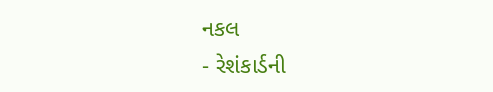નકલ
- રેશંકાર્ડની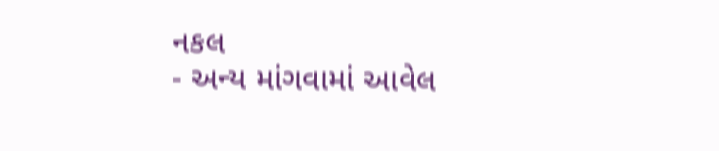નકલ
- અન્ય માંગવામાં આવેલ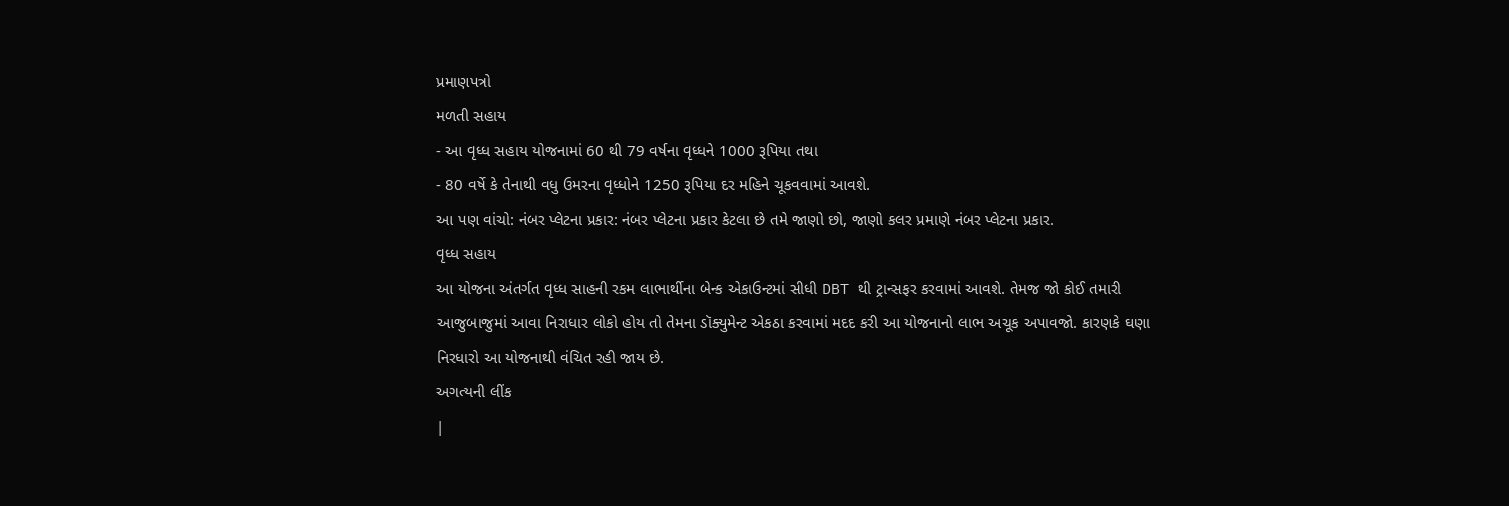પ્રમાણપત્રો
મળતી સહાય
- આ વૃધ્ધ સહાય યોજનામાં 60 થી 79 વર્ષના વૃધ્ધને 1000 રૂપિયા તથા
- 80 વર્ષે કે તેનાથી વધુ ઉમરના વૃધ્ધોને 1250 રૂપિયા દર મહિને ચૂકવવામાં આવશે.
આ પણ વાંચો: નંબર પ્લેટના પ્રકાર: નંબર પ્લેટના પ્રકાર કેટલા છે તમે જાણો છો, જાણો કલર પ્રમાણે નંબર પ્લેટના પ્રકાર.
વૃધ્ધ સહાય
આ યોજના અંતર્ગત વૃધ્ધ સાહની રકમ લાભાર્થીના બેન્ક એકાઉન્ટમાં સીધી DBT થી ટ્રાન્સફર કરવામાં આવશે. તેમજ જો કોઈ તમારી આજુબાજુમાં આવા નિરાધાર લોકો હોય તો તેમના ડૉક્યુમેન્ટ એકઠા કરવામાં મદદ કરી આ યોજનાનો લાભ અચૂક અપાવજો. કારણકે ઘણા નિરધારો આ યોજનાથી વંચિત રહી જાય છે.
અગત્યની લીંક
|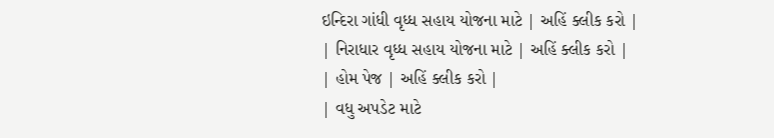ઇન્દિરા ગાંધી વૃધ્ધ સહાય યોજના માટે | અહિં ક્લીક કરો |
| નિરાધાર વૃધ્ધ સહાય યોજના માટે | અહિં ક્લીક કરો |
| હોમ પેજ | અહિં ક્લીક કરો |
| વધુ અપડેટ માટે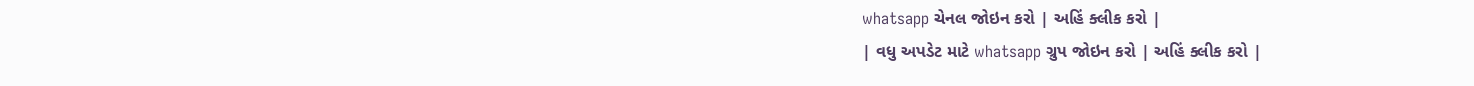whatsapp ચેનલ જોઇન કરો | અહિં ક્લીક કરો |
| વધુ અપડેટ માટે whatsapp ગ્રુપ જોઇન કરો | અહિં ક્લીક કરો |